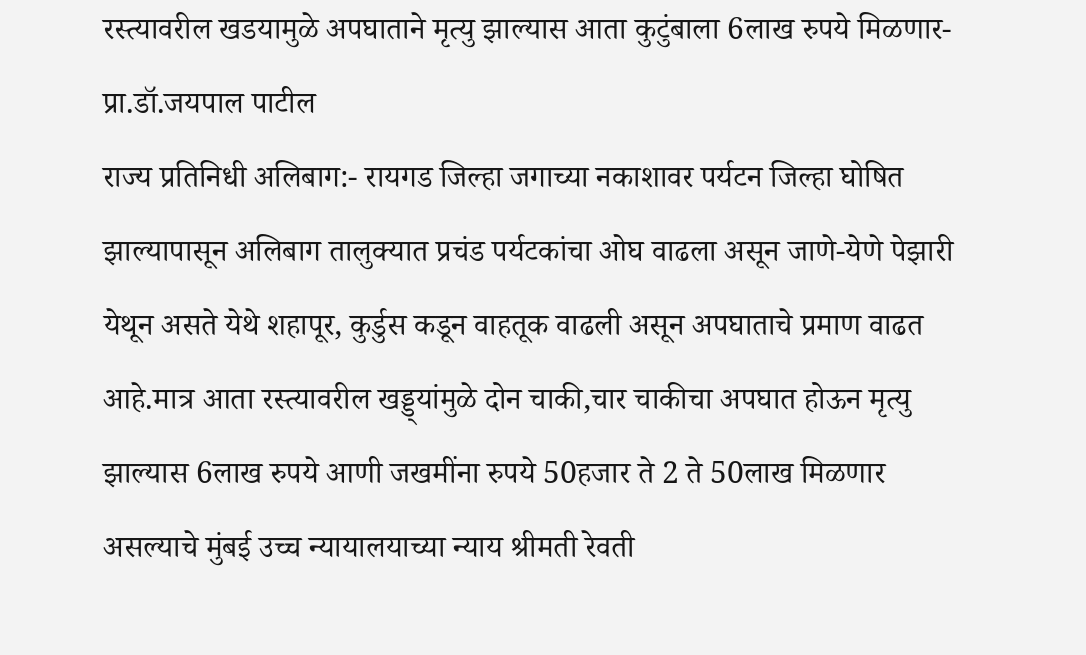रस्त्यावरील खडयामुळे अपघाताने मृत्यु झाल्यास आता कुटुंबाला 6लाख रुपये मिळणार-प्रा.डॉ.जयपाल पाटील
राज्य प्रतिनिधी अलिबाग:- रायगड जिल्हा जगाच्या नकाशावर पर्यटन जिल्हा घोषित झाल्यापासून अलिबाग तालुक्यात प्रचंड पर्यटकांचा ओघ वाढला असून जाणे-येणे पेझारी येथून असते येथे शहापूर, कुर्डुस कडून वाहतूक वाढली असून अपघाताचे प्रमाण वाढत आहे.मात्र आता रस्त्यावरील खड्ड्यांमुळे दोन चाकी,चार चाकीचा अपघात होऊन मृत्यु झाल्यास 6लाख रुपये आणी जखमींना रुपये 50हजार ते 2 ते 50लाख मिळणार असल्याचे मुंबई उच्च न्यायालयाच्या न्याय श्रीमती रेवती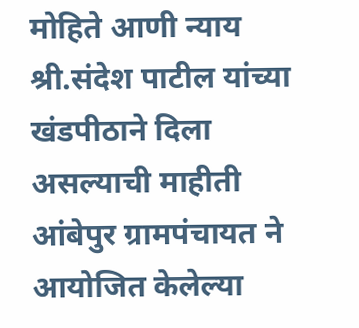मोहिते आणी न्याय श्री.संदेश पाटील यांच्या खंडपीठाने दिला असल्याची माहीती आंबेपुर ग्रामपंचायत ने आयोजित केलेल्या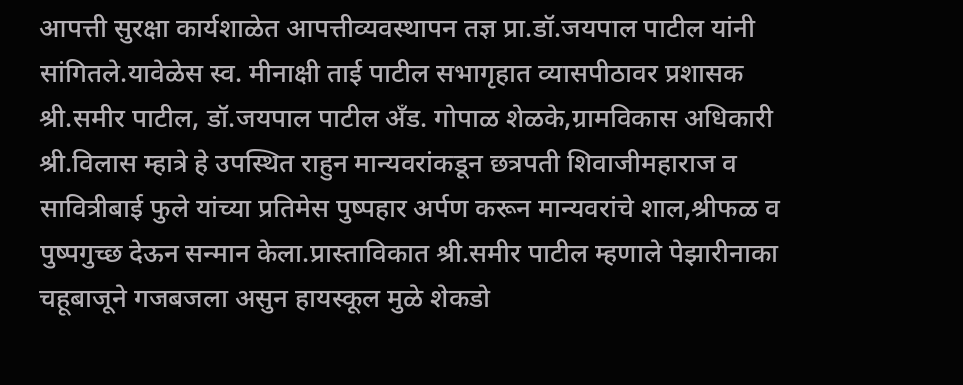आपत्ती सुरक्षा कार्यशाळेत आपत्तीव्यवस्थापन तज्ञ प्रा.डॉ.जयपाल पाटील यांनी सांगितले.यावेळेस स्व. मीनाक्षी ताई पाटील सभागृहात व्यासपीठावर प्रशासक श्री.समीर पाटील, डॉ.जयपाल पाटील अँड. गोपाळ शेळके,ग्रामविकास अधिकारी श्री.विलास म्हात्रे हे उपस्थित राहुन मान्यवरांकडून छत्रपती शिवाजीमहाराज व सावित्रीबाई फुले यांच्या प्रतिमेस पुष्पहार अर्पण करून मान्यवरांचे शाल,श्रीफळ व पुष्पगुच्छ देऊन सन्मान केला.प्रास्ताविकात श्री.समीर पाटील म्हणाले पेझारीनाका चहूबाजूने गजबजला असुन हायस्कूल मुळे शेकडो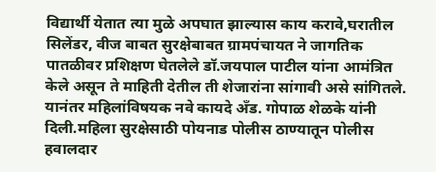विद्यार्थी येतात त्या मुळे अपघात झाल्यास काय करावे,घरातील सिलेंडर, वीज बाबत सुरक्षेबाबत ग्रामपंचायत ने जागतिक पातळीवर प्रशिक्षण घेतलेले डॉ.जयपाल पाटील यांना आमंत्रित केले असून ते माहिती देतील ती शेजारांना सांगावी असे सांगितले. यानंतर महिलांविषयक नवे कायदे अँड. गोपाळ शेळके यांनी दिली.महिला सुरक्षेसाठी पोयनाड पोलीस ठाण्यातून पोलीस हवालदार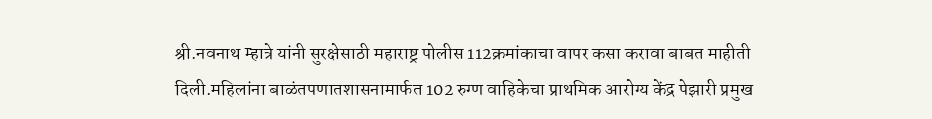श्री.नवनाथ म्हात्रे यांनी सुरक्षेसाठी महाराष्ट्र पोलीस 112क्रमांकाचा वापर कसा करावा बाबत माहीती दिली.महिलांना बाळंतपणातशासनामार्फत 102 रुग्ण वाहिकेचा प्राथमिक आरोग्य केंद्र पेझारी प्रमुख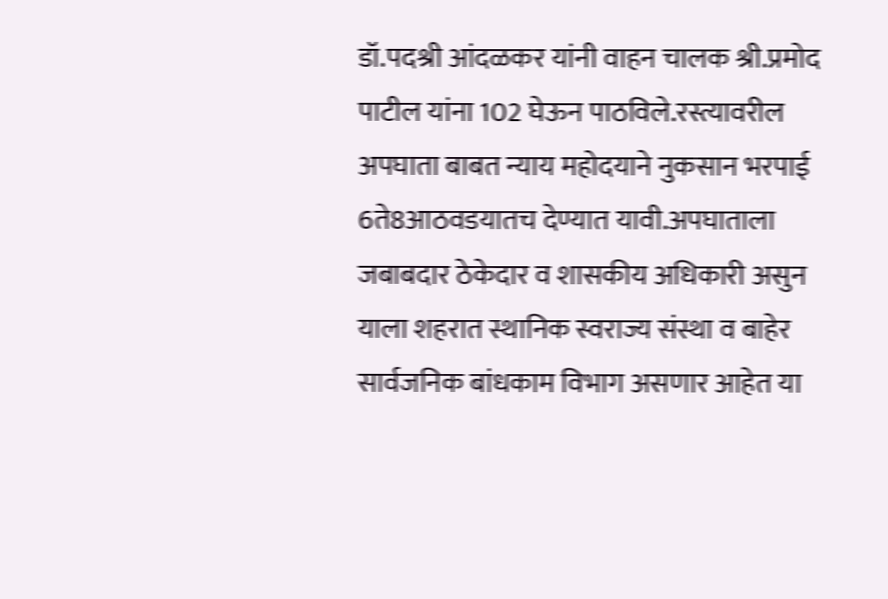डॉ.पदश्री आंदळकर यांनी वाहन चालक श्री.प्रमोद पाटील यांना 102 घेऊन पाठविले.रस्त्यावरील अपघाता बाबत न्याय महोदयाने नुकसान भरपाई 6ते8आठवडयातच देण्यात यावी.अपघाताला जबाबदार ठेकेदार व शासकीय अधिकारी असुन याला शहरात स्थानिक स्वराज्य संस्था व बाहेर सार्वजनिक बांधकाम विभाग असणार आहेत या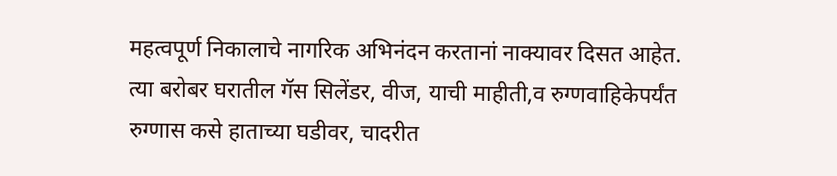महत्वपूर्ण निकालाचे नागरिक अभिनंदन करतानां नाक्यावर दिसत आहेत. त्या बरोबर घरातील गॅस सिलेंडर, वीज, याची माहीती,व रुग्णवाहिकेपर्यंत रुग्णास कसे हाताच्या घडीवर, चादरीत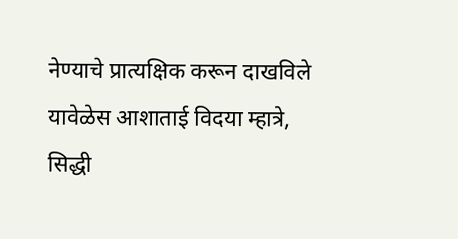नेण्याचे प्रात्यक्षिक करून दाखविले यावेळेस आशाताई विदया म्हात्रे, सिद्धी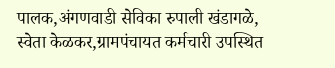पालक,अंगणवाडी सेविका रुपाली खंडागळे, स्वेता केळकर,ग्रामपंचायत कर्मचारी उपस्थित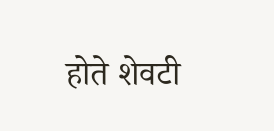होते शेवटी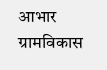आभार ग्रामविकास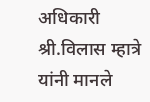अधिकारी श्री.विलास म्हात्रे यांनी मानले